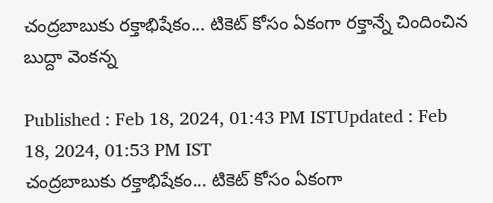చంద్రబాబుకు రక్తాభిషేకం... టికెట్ కోసం ఏకంగా రక్తాన్నే చిందించిన బుద్దా వెంకన్న

Published : Feb 18, 2024, 01:43 PM ISTUpdated : Feb 18, 2024, 01:53 PM IST
చంద్రబాబుకు రక్తాభిషేకం... టికెట్ కోసం ఏకంగా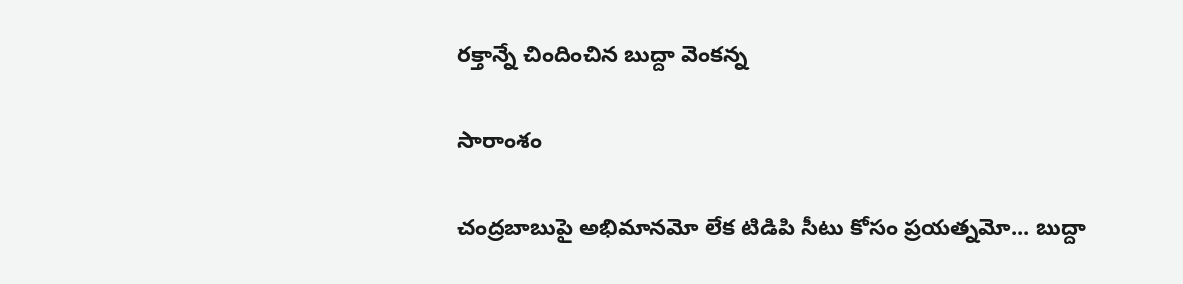రక్తాన్నే చిందించిన బుద్దా వెంకన్న

సారాంశం

చంద్రబాబుపై అభిమానమో లేక టిడిపి సీటు కోసం ప్రయత్నమో... బుద్దా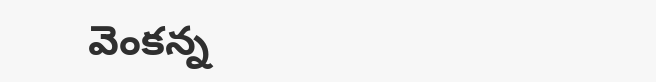వెంకన్న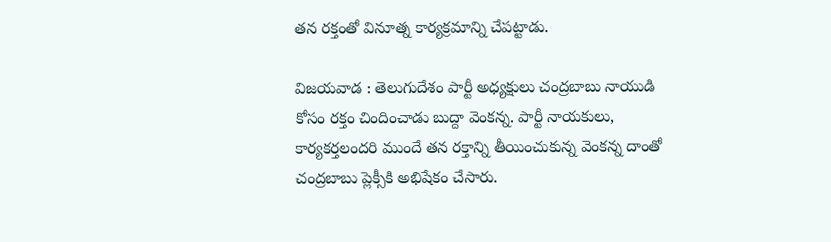తన రక్తంతో వినూత్న కార్యక్రమాన్ని చేపట్టాడు.

విజయవాడ : తెలుగుదేశం పార్టీ అధ్యక్షులు చంద్రబాబు నాయుడి కోసం రక్తం చిందించాడు బుద్దా వెంకన్న. పార్టీ నాయకులు, కార్యకర్తలందరి ముందే తన రక్తాన్ని తీయించుకున్న వెంకన్న దాంతో చంద్రబాబు ప్లెక్సీకి అభిషేకం చేసారు.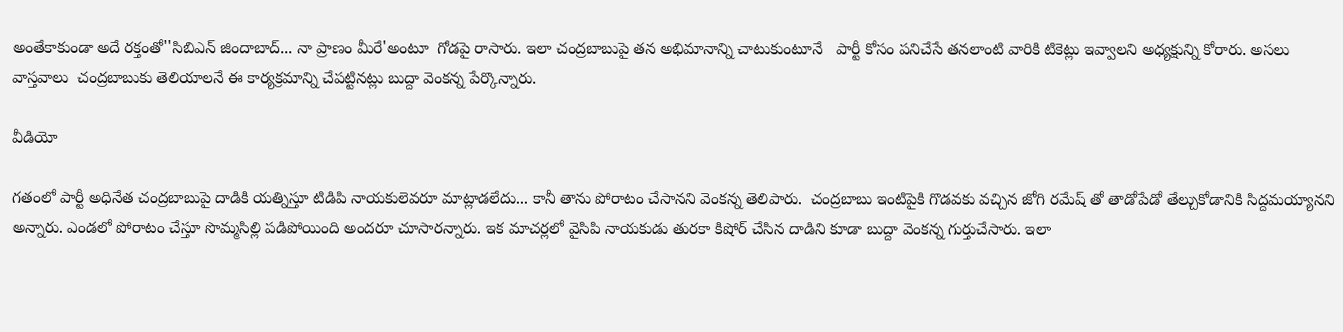అంతేకాకుండా అదే రక్తంతో''సిబిఎన్ జిందాబాద్... నా ప్రాణం మీరే'అంటూ  గోడపై రాసారు. ఇలా చంద్రబాబుపై తన అభిమానాన్ని చాటుకుంటూనే   పార్టీ కోసం పనిచేసే తనలాంటి వారికి టికెట్లు ఇవ్వాలని అధ్యక్షున్ని కోరారు. అసలు వాస్తవాలు  చంద్రబాబుకు తెలియాలనే ఈ కార్యక్రమాన్ని చేపట్టినట్లు బుద్దా వెంకన్న పేర్కొన్నారు.

వీడియో

గతంలో పార్టీ అధినేత చంద్రబాబుపై దాడికి యత్నిస్తూ టిడిపి నాయకులెవరూ మాట్లాడలేదు... కానీ తాను పోరాటం చేసానని వెంకన్న తెలిపారు.  చంద్రబాబు ఇంటిపైకి గొడవకు వచ్చిన జోగి రమేష్ తో తాడోపేడో తేల్చుకోడానికి సిద్దమయ్యానని అన్నారు. ఎండలో పోరాటం చేస్తూ సొమ్మసిల్లి పడిపోయింది అందరూ చూసారన్నారు. ఇక మాచర్లలో వైసిపి నాయకుడు తురకా కిషోర్ చేసిన దాడిని కూడా బుద్దా వెంకన్న గుర్తుచేసారు. ఇలా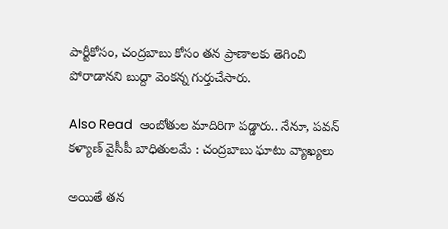పార్టీకోసం, చంద్రబాబు కోసం తన ప్రాణాలకు తెగించి పోరాడానని బుద్దా వెంకన్న గుర్తుచేసారు.

Also Read  ఆంబోతుల మాదిరిగా పడ్డారు.. నేనూ, పవన్ కళ్యాణ్‌ వైసీపీ బాధితులమే : చంద్రబాబు ఘాటు వ్యాఖ్యలు

అయితే తన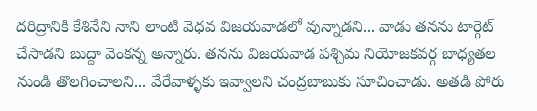దరిద్రానికి కేశినేని నాని లాంటి వెధవ విజయవాడలో వున్నాడని... వాడు తనను టార్గెట్ చేసాడని బుద్దా వెంకన్న అన్నారు. తనను విజయవాడ పశ్చిమ నియోజకవర్గ బాధ్యతల నుండి తొలగించాలని... వేరేవాళ్ళకు ఇవ్వాలని చంద్రబాబుకు సూచించాడు. అతడి పోరు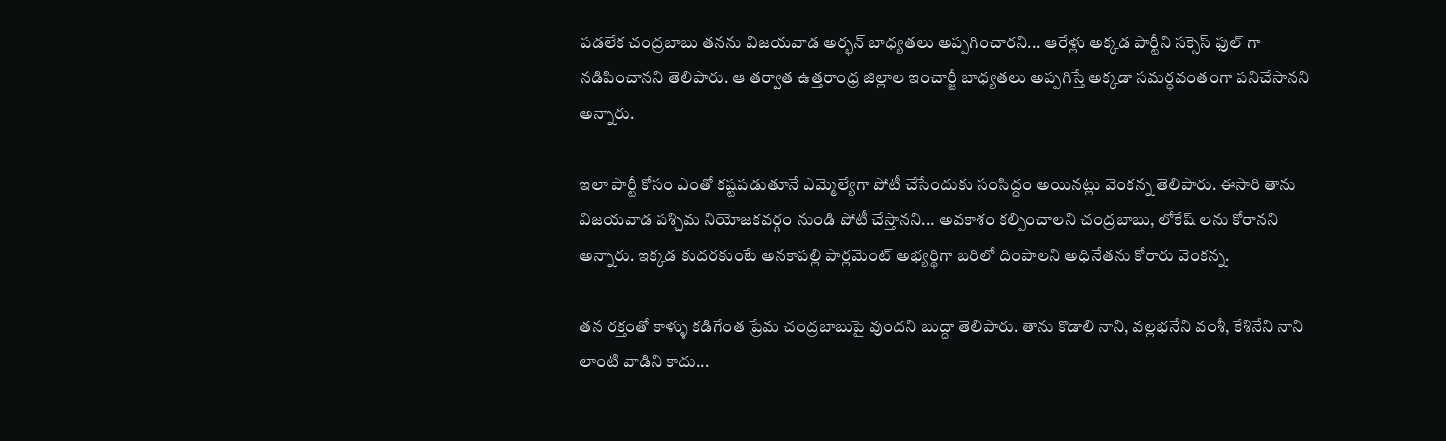పడలేక చంద్రబాబు తనను విజయవాడ అర్భన్ బాధ్యతలు అప్పగించారని... ఆరేళ్లు అక్కడ పార్టీని సక్సెస్ ఫుల్ గా నడిపించానని తెలిపారు. ఆ తర్వాత ఉత్తరాంధ్ర జిల్లాల ఇంచార్జీ బాధ్యతలు అప్పగిస్తే అక్కడా సమర్ధవంతంగా పనిచేసానని అన్నారు.

ఇలా పార్టీ కోసం ఎంతో కష్టపడుతూనే ఎమ్మెల్యేగా పోటీ చేసేందుకు సంసిద్దం అయినట్లు వెంకన్న తెలిపారు. ఈసారి తాను విజయవాడ పశ్చిమ నియోజకవర్గం నుండి పోటీ చేస్తానని... అవకాశం కల్పించాలని చంద్రబాబు, లోకేష్ లను కోరానని అన్నారు. ఇక్కడ కుదరకుంటే అనకాపల్లి పార్లమెంట్ అభ్యర్థిగా బరిలో దింపాలని అధినేతను కోరారు వెంకన్న.

తన రక్తంతో కాళ్ళు కడిగేంత ప్రేమ చంద్రబాబుపై వుందని బుద్దా తెలిపారు. తాను కొడాలి నాని, వల్లభనేని వంశీ, కేశినేని నాని లాంటి వాడిని కాదు...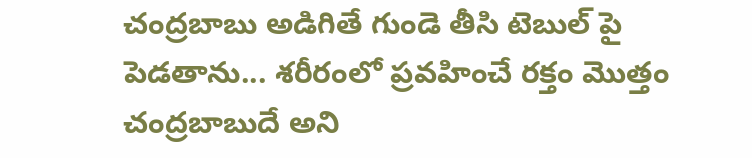చంద్రబాబు అడిగితే గుండె తీసి టెబుల్ పై పెడతాను... శరీరంలో ప్రవహించే రక్తం మొత్తం చంద్రబాబుదే అని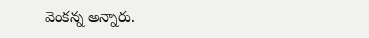వెంకన్న అన్నారు.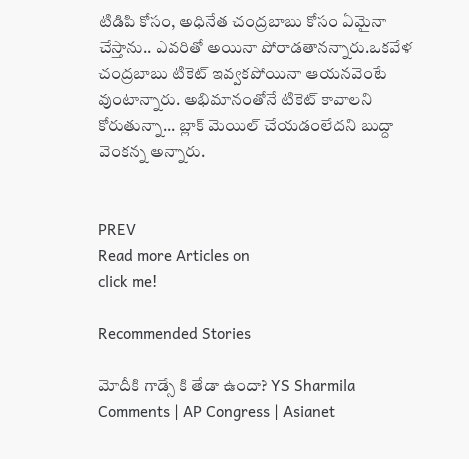టిడిపి కోసం, అధినేత చంద్రబాబు కోసం ఏమైనా చేస్తాను.. ఎవరితో అయినా పోరాడతానన్నారు.ఒకవేళ చంద్రబాబు టికెట్ ఇవ్వకపోయినా ఆయనవెంటే వుంటాన్నారు. అభిమానంతోనే టికెట్ కావాలని కోరుతున్నా... బ్లాక్ మెయిల్ చేయడంలేదని బుద్దా వెంకన్న అన్నారు.


PREV
Read more Articles on
click me!

Recommended Stories

మోదీకి గాడ్సే కి తేడా ఉందా? YS Sharmila Comments | AP Congress | Asianet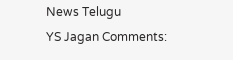News Telugu
YS Jagan Comments: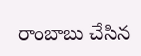రాంబాబు చేసిన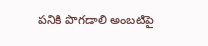పనికి పొగడాలి అంబటిపై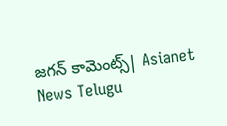జగన్ కామెంట్స్| Asianet News Telugu